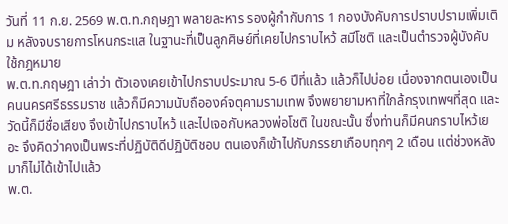วันที่ 11 ก.ย. 2569 พ.ต.ท.กฤษฎา พลายละหาร รองผู้กำกับการ 1 กองบังคับการปราบปรามเพิ่มเติม หลังจบรายการโหนกระแส ในฐานะที่เป็นลูกศิษย์ที่เคยไปกราบไหว้ สมีโชติ และเป็นตำรวจผู้บังคับใช้กฎหมาย
พ.ต.ท.กฤษฎา เล่าว่า ตัวเองเคยเข้าไปกราบประมาณ 5-6 ปีที่แล้ว แล้วก็ไปบ่อย เนื่องจากตนเองเป็นคนนครศรีธรรมราช แล้วก็มีความนับถือองค์จตุคามรามเทพ จึงพยายามหาที่ใกล้กรุงเทพฯที่สุด และวัดนี้ก็มีชื่อเสียง จึงเข้าไปกราบไหว้ และไปเจอกับหลวงพ่อโชติ ในขณะนั้น ซึ่งท่านก็มีคนกราบไหว้เยอะ จึงคิดว่าคงเป็นพระที่ปฏิบัติดีปฏิบัติชอบ ตนเองก็เข้าไปกับภรรยาเกือบทุกๆ 2 เดือน แต่ช่วงหลังมาก็ไม่ได้เข้าไปแล้ว
พ.ต.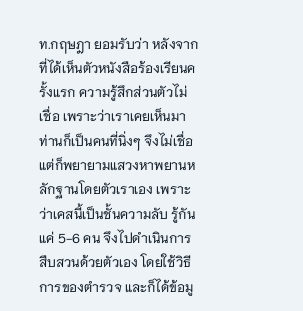ท.กฤษฎา ยอมรับว่า หลังจากที่ได้เห็นตัวหนังสือร้องเรียนครั้งแรก ความรู้สึกส่วนตัวไม่เชื่อ เพราะว่าเราเคยเห็นมา ท่านก็เป็นคนที่นิ่งๆ จึงไม่เชื่อ แต่ก็พยายามแสวงหาพยานหลักฐานโดยตัวเราเอง เพราะว่าเคสนี้เป็นชั้นความลับ รู้กันแค่ 5-6 คน จึงไปดำเนินการสืบสวนด้วยตัวเอง โดยใช้วิธีการของตำรวจ และก็ได้ข้อมู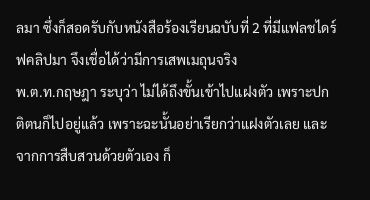ลมา ซึ่งก็สอดรับกับหนังสือร้องเรียนฉบับที่ 2 ที่มีแฟลชไดร์ฟคลิปมา จึงเชื่อได้ว่ามีการเสพเมถุนจริง
พ.ต.ท.กฤษฎา ระบุว่า ไม่ได้ถึงขั้นเข้าไปแฝงตัว เพราะปกติตนก็ไปอยู่แล้ว เพราะฉะนั้นอย่าเรียกว่าแฝงตัวเลย และจากการสืบสวนด้วยตัวเอง ก็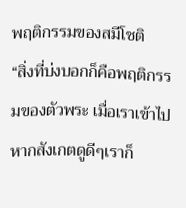พฤติกรรมของสมีโชติ
“สิ่งที่บ่งบอกก็คือพฤติกรรมของตัวพระ เมื่อเราเข้าไปหากสังเกตดูดีๆเราก็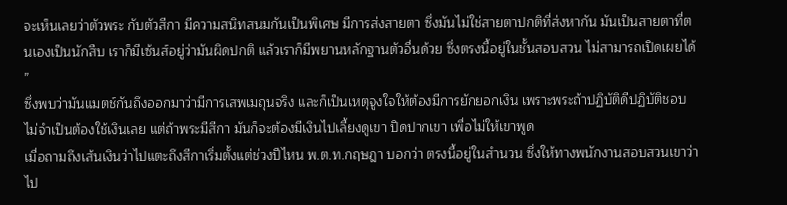จะเห็นเลยว่าตัวพระ กับตัวสีกา มีความสนิทสนมกันเป็นพิเศษ มีการส่งสายตา ซึ่งมันไม่ใช่สายตาปกติที่ส่งหากัน มันเป็นสายตาที่ตนเองเป็นนักสืบ เราก็มีเซ้นส์อยู่ว่ามันผิดปกติ แล้วเราก็มีพยานหลักฐานตัวอื่นด้วย ซึ่งตรงนี้อยู่ในชั้นสอบสวน ไม่สามารถเปิดเผยได้ ”
ซึ่งพบว่ามันแมตช์กันถึงออกมาว่ามีการเสพเมถุนจริง และก็เป็นเหตุจูงใจให้ต้องมีการยักยอกเงิน เพราะพระถ้าปฏิบัติดีปฏิบัติชอบ ไม่จำเป็นต้องใช้เงินเลย แต่ถ้าพระมีสีกา มันก็จะต้องมีเงินไปเลี้ยงดูเขา ปิดปากเขา เพื่อไม่ให้เขาพูด
เมื่อถามถึงเส้นเงินว่าไปแตะถึงสีกาเริ่มตั้งแต่ช่วงปีไหน พ.ต.ท.กฤษฎา บอกว่า ตรงนี้อยู่ในสำนวน ซึ่งให้ทางพนักงานสอบสวนเขาว่าไป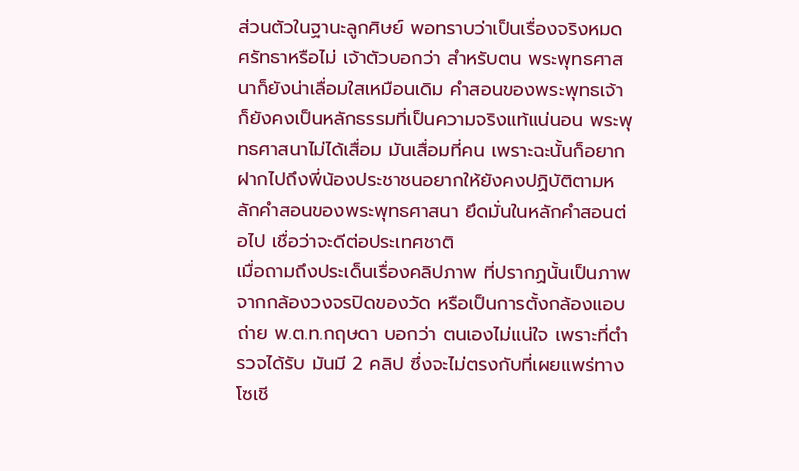ส่วนตัวในฐานะลูกศิษย์ พอทราบว่าเป็นเรื่องจริงหมดศรัทธาหรือไม่ เจ้าตัวบอกว่า สำหรับตน พระพุทธศาสนาก็ยังน่าเลื่อมใสเหมือนเดิม คำสอนของพระพุทธเจ้าก็ยังคงเป็นหลักธรรมที่เป็นความจริงแท้แน่นอน พระพุทธศาสนาไม่ได้เสื่อม มันเสื่อมที่คน เพราะฉะนั้นก็อยากฝากไปถึงพี่น้องประชาชนอยากให้ยังคงปฏิบัติตามหลักคำสอนของพระพุทธศาสนา ยึดมั่นในหลักคำสอนต่อไป เชื่อว่าจะดีต่อประเทศชาติ
เมื่อถามถึงประเด็นเรื่องคลิปภาพ ที่ปรากฏนั้นเป็นภาพจากกล้องวงจรปิดของวัด หรือเป็นการตั้งกล้องแอบถ่าย พ.ต.ท.กฤษดา บอกว่า ตนเองไม่แน่ใจ เพราะที่ตำรวจได้รับ มันมี 2 คลิป ซึ่งจะไม่ตรงกับที่เผยแพร่ทางโซเชี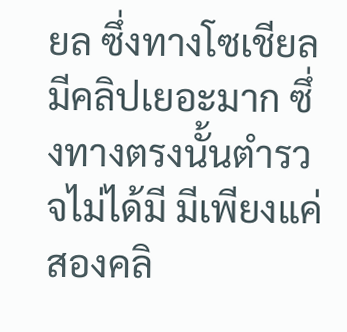ยล ซึ่งทางโซเชียลมีคลิปเยอะมาก ซึ่งทางตรงนั้นตำรวจไม่ได้มี มีเพียงแค่สองคลิ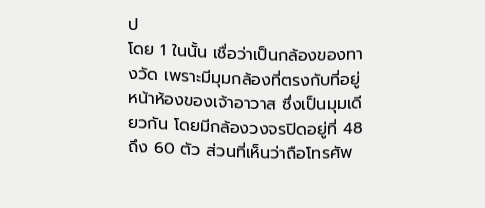ป
โดย 1 ในนั้น เชื่อว่าเป็นกล้องของทางวัด เพราะมีมุมกล้องที่ตรงกับที่อยู่หน้าห้องของเจ้าอาวาส ซึ่งเป็นมุมเดียวกัน โดยมีกล้องวงจรปิดอยู่ที่ 48 ถึง 60 ตัว ส่วนที่เห็นว่าถือโทรศัพ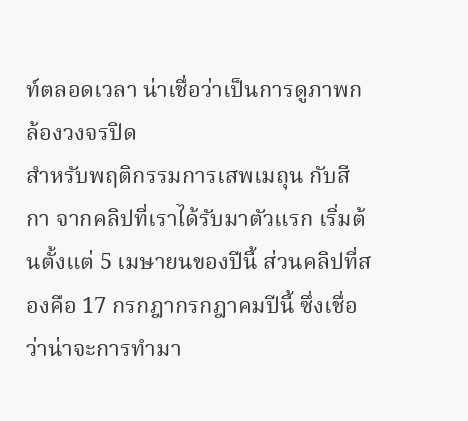ท์ตลอดเวลา น่าเชื่อว่าเป็นการดูภาพกล้องวงจรปิด
สำหรับพฤติกรรมการเสพเมถุน กับสีกา จากคลิปที่เราได้รับมาตัวแรก เริ่มต้นตั้งแต่ 5 เมษายนของปีนี้ ส่วนคลิปที่สองคือ 17 กรกฎากรกฎาคมปีนี้ ซึ่งเชื่อว่าน่าจะการทำมา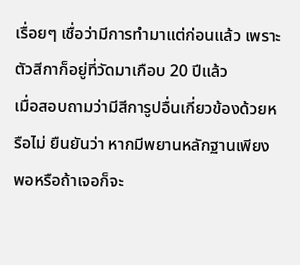เรื่อยๆ เชื่อว่ามีการทำมาแต่ก่อนแล้ว เพราะตัวสีกาก็อยู่ที่วัดมาเกือบ 20 ปีแล้ว
เมื่อสอบถามว่ามีสีการูปอื่นเกี่ยวข้องด้วยหรือไม่ ยืนยันว่า หากมีพยานหลักฐานเพียงพอหรือถ้าเจอก็จะ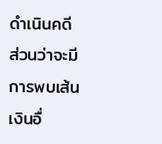ดำเนินคดี
ส่วนว่าจะมีการพบเส้นเงินอื่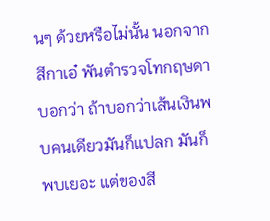นๆ ด้วยหรือไม่นั้น นอกจากสีกาเอ๋ พันตำรวจโทกฤษดา บอกว่า ถ้าบอกว่าเส้นเงินพบคนเดียวมันก็แปลก มันก็พบเยอะ แต่ของสี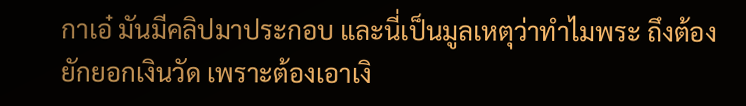กาเอ๋ มันมีคลิปมาประกอบ และนี่เป็นมูลเหตุว่าทำไมพระ ถึงต้องยักยอกเงินวัด เพราะต้องเอาเงิ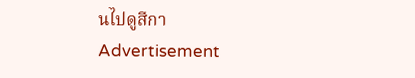นไปดูสีกา
Advertisement